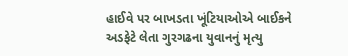હાઈવે પર બાખડતા ખૂંટિયાઓએ બાઈકને અડફેટે લેતા ગુરગઢના યુવાનનું મૃત્યુ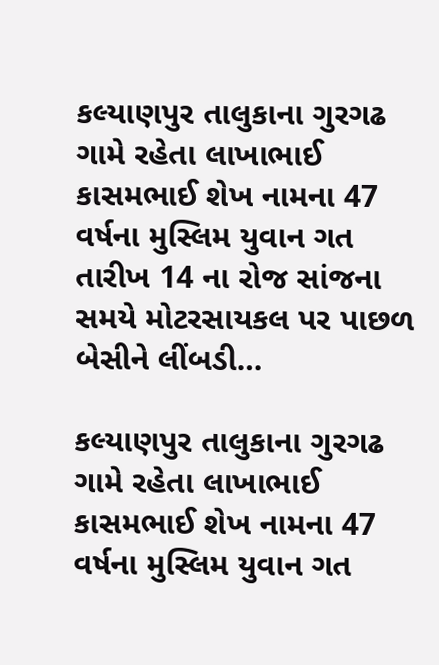કલ્યાણપુર તાલુકાના ગુરગઢ ગામે રહેતા લાખાભાઈ કાસમભાઈ શેખ નામના 47 વર્ષના મુસ્લિમ યુવાન ગત તારીખ 14 ના રોજ સાંજના સમયે મોટરસાયકલ પર પાછળ બેસીને લીંબડી…

કલ્યાણપુર તાલુકાના ગુરગઢ ગામે રહેતા લાખાભાઈ કાસમભાઈ શેખ નામના 47 વર્ષના મુસ્લિમ યુવાન ગત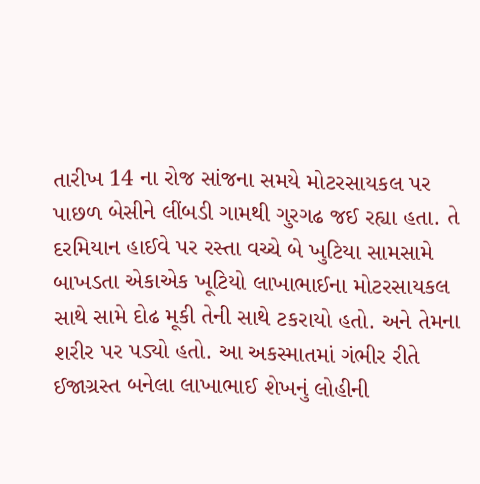તારીખ 14 ના રોજ સાંજના સમયે મોટરસાયકલ પર પાછળ બેસીને લીંબડી ગામથી ગુરગઢ જઈ રહ્યા હતા. તે દરમિયાન હાઈવે પર રસ્તા વચ્ચે બે ખુટિયા સામસામે બાખડતા એકાએક ખૂટિયો લાખાભાઈના મોટરસાયકલ સાથે સામે દોઢ મૂકી તેની સાથે ટકરાયો હતો. અને તેમના શરીર પર પડ્યો હતો. આ અકસ્માતમાં ગંભીર રીતે ઈજાગ્રસ્ત બનેલા લાખાભાઈ શેખનું લોહીની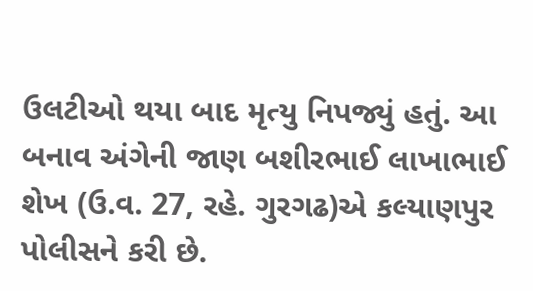ઉલટીઓ થયા બાદ મૃત્યુ નિપજ્યું હતું. આ બનાવ અંગેની જાણ બશીરભાઈ લાખાભાઈ શેખ (ઉ.વ. 27, રહે. ગુરગઢ)એ કલ્યાણપુર પોલીસને કરી છે.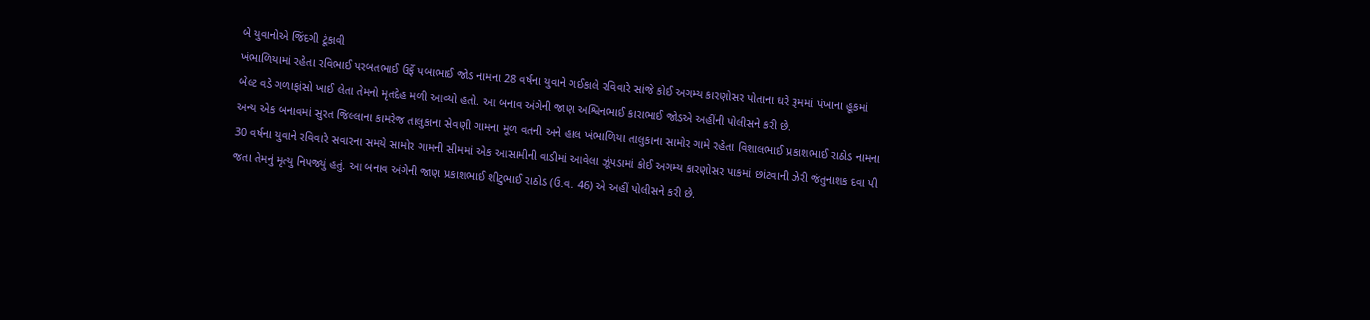બે યુવાનોએ જિંદગી ટૂંકાવી
ખંભાળિયામાં રહેતા રવિભાઈ પરબતભાઈ ઉર્ફે પબાભાઈ જોડ નામના 28 વર્ષના યુવાને ગઈકાલે રવિવારે સાંજે કોઈ અગમ્ય કારણોસર પોતાના ઘરે રૂમમાં પંખાના હૂકમાં બેલ્ટ વડે ગળાફાંસો ખાઈ લેતા તેમનો મૃતદેહ મળી આવ્યો હતો. આ બનાવ અંગેની જાણ અશ્વિનભાઈ કારાભાઈ જોડએ અહીંની પોલીસને કરી છે.
અન્ય એક બનાવમાં સુરત જિલ્લાના કામરેજ તાલુકાના સેવણી ગામના મૂળ વતની અને હાલ ખંભાળિયા તાલુકાના સામોર ગામે રહેતા વિશાલભાઈ પ્રકાશભાઈ રાઠોડ નામના 30 વર્ષના યુવાને રવિવારે સવારના સમયે સામોર ગામની સીમમાં એક આસામીની વાડીમાં આવેલા ઝૂંપડામાં કોઈ અગમ્ય કારણોસર પાકમાં છાંટવાની ઝેરી જંતુનાશક દવા પી જતા તેમનું મૃત્યુ નિપજ્યું હતું. આ બનાવ અંગેની જાણ પ્રકાશભાઈ શીટુભાઈ રાઠોડ (ઉ.વ. 46) એ અહીં પોલીસને કરી છે.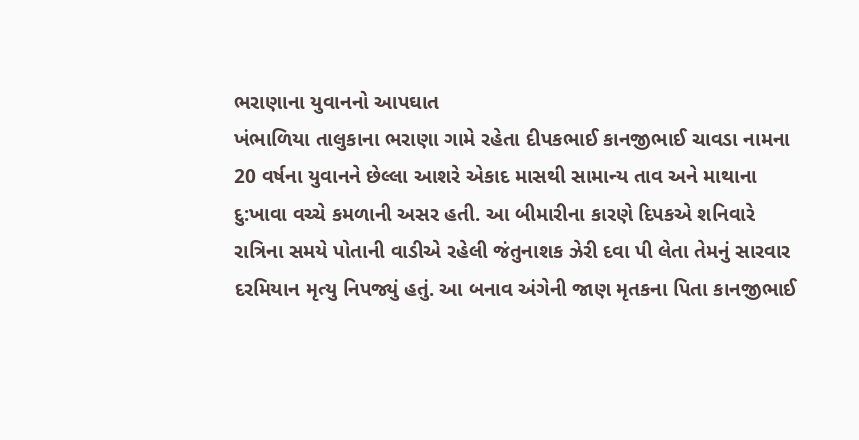ભરાણાના યુવાનનો આપઘાત
ખંભાળિયા તાલુકાના ભરાણા ગામે રહેતા દીપકભાઈ કાનજીભાઈ ચાવડા નામના 20 વર્ષના યુવાનને છેલ્લા આશરે એકાદ માસથી સામાન્ય તાવ અને માથાના દુ:ખાવા વચ્ચે કમળાની અસર હતી. આ બીમારીના કારણે દિપકએ શનિવારે રાત્રિના સમયે પોતાની વાડીએ રહેલી જંતુનાશક ઝેરી દવા પી લેતા તેમનું સારવાર દરમિયાન મૃત્યુ નિપજ્યું હતું. આ બનાવ અંગેની જાણ મૃતકના પિતા કાનજીભાઈ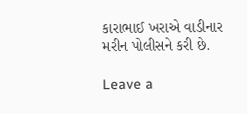કારાભાઈ ખરાએ વાડીનાર મરીન પોલીસને કરી છે.

Leave a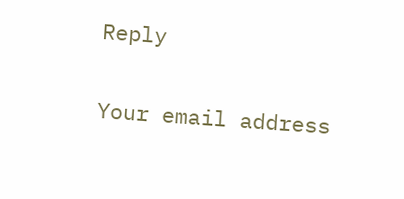Reply

Your email address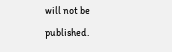will not be published.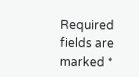Required fields are marked *